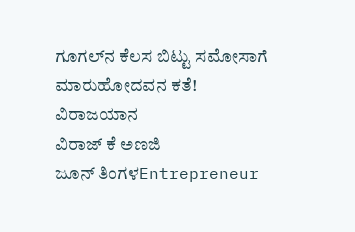ಗೂಗಲ್‌ನ ಕೆಲಸ ಬಿಟ್ಟು ಸಮೋಸಾಗೆ ಮಾರುಹೋದವನ ಕತೆ!
ವಿರಾಜಯಾನ
ವಿರಾಜ್ ಕೆ ಅಣಜಿ
ಜೂನ್ ತಿಂಗಳEntrepreneur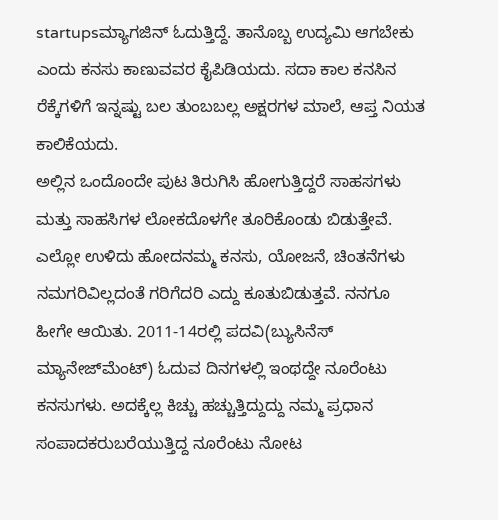startupsಮ್ಯಾಗಜಿನ್ ಓದುತ್ತಿದ್ದೆ. ತಾನೊಬ್ಬ ಉದ್ಯಮಿ ಆಗಬೇಕು ಎಂದು ಕನಸು ಕಾಣುವವರ ಕೈಪಿಡಿಯದು. ಸದಾ ಕಾಲ ಕನಸಿನ ರೆಕ್ಕೆಗಳಿಗೆ ಇನ್ನಷ್ಟು ಬಲ ತುಂಬಬಲ್ಲ ಅಕ್ಷರಗಳ ಮಾಲೆ, ಆಪ್ತ ನಿಯತ ಕಾಲಿಕೆಯದು.
ಅಲ್ಲಿನ ಒಂದೊಂದೇ ಪುಟ ತಿರುಗಿಸಿ ಹೋಗುತ್ತಿದ್ದರೆ ಸಾಹಸಗಳು ಮತ್ತು ಸಾಹಸಿಗಳ ಲೋಕದೊಳಗೇ ತೂರಿಕೊಂಡು ಬಿಡುತ್ತೇವೆ. ಎಲ್ಲೋ ಉಳಿದು ಹೋದನಮ್ಮ ಕನಸು, ಯೋಜನೆ, ಚಿಂತನೆಗಳು ನಮಗರಿವಿಲ್ಲದಂತೆ ಗರಿಗೆದರಿ ಎದ್ದು ಕೂತುಬಿಡುತ್ತವೆ. ನನಗೂ ಹೀಗೇ ಆಯಿತು. 2011-14ರಲ್ಲಿ ಪದವಿ(ಬ್ಯುಸಿನೆಸ್ ಮ್ಯಾನೇಜ್‌ಮೆಂಟ್) ಓದುವ ದಿನಗಳಲ್ಲಿ ಇಂಥದ್ದೇ ನೂರೆಂಟು ಕನಸುಗಳು. ಅದಕ್ಕೆಲ್ಲ ಕಿಚ್ಚು ಹಚ್ಚುತ್ತಿದ್ದುದ್ದು ನಮ್ಮ ಪ್ರಧಾನ ಸಂಪಾದಕರುಬರೆಯುತ್ತಿದ್ದ ನೂರೆಂಟು ನೋಟ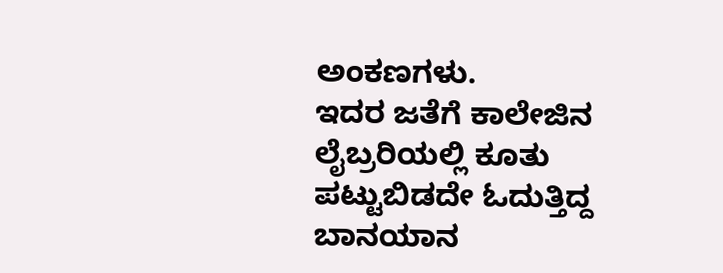ಅಂಕಣಗಳು.
ಇದರ ಜತೆಗೆ ಕಾಲೇಜಿನ ಲೈಬ್ರರಿಯಲ್ಲಿ ಕೂತು ಪಟ್ಟುಬಿಡದೇ ಓದುತ್ತಿದ್ದ ಬಾನಯಾನ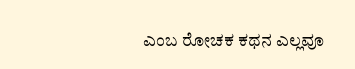ಎಂಬ ರೋಚಕ ಕಥನ ಎಲ್ಲವೂ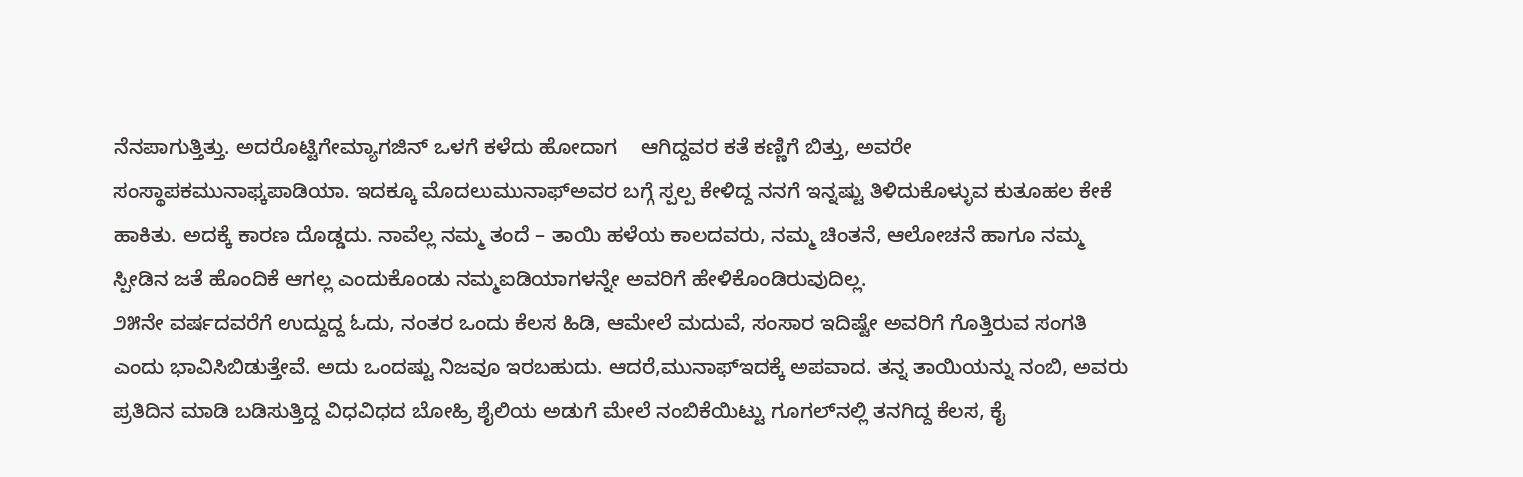ನೆನಪಾಗುತ್ತಿತ್ತು. ಅದರೊಟ್ಟಿಗೇಮ್ಯಾಗಜಿನ್ ಒಳಗೆ ಕಳೆದು ಹೋದಾಗ    ಆಗಿದ್ದವರ ಕತೆ ಕಣ್ಣಿಗೆ ಬಿತ್ತು, ಅವರೇ    ಸಂಸ್ಥಾಪಕಮುನಾಫ್ಕಪಾಡಿಯಾ. ಇದಕ್ಕೂ ಮೊದಲುಮುನಾಫ್ಅವರ ಬಗ್ಗೆ ಸ್ಪಲ್ಪ ಕೇಳಿದ್ದ ನನಗೆ ಇನ್ನಷ್ಟು ತಿಳಿದುಕೊಳ್ಳುವ ಕುತೂಹಲ ಕೇಕೆ ಹಾಕಿತು. ಅದಕ್ಕೆ ಕಾರಣ ದೊಡ್ಡದು. ನಾವೆಲ್ಲ ನಮ್ಮ ತಂದೆ – ತಾಯಿ ಹಳೆಯ ಕಾಲದವರು, ನಮ್ಮ ಚಿಂತನೆ, ಆಲೋಚನೆ ಹಾಗೂ ನಮ್ಮ ಸ್ಪೀಡಿನ ಜತೆ ಹೊಂದಿಕೆ ಆಗಲ್ಲ ಎಂದುಕೊಂಡು ನಮ್ಮಐಡಿಯಾಗಳನ್ನೇ ಅವರಿಗೆ ಹೇಳಿಕೊಂಡಿರುವುದಿಲ್ಲ.
೨೫ನೇ ವರ್ಷದವರೆಗೆ ಉದ್ದುದ್ದ ಓದು, ನಂತರ ಒಂದು ಕೆಲಸ ಹಿಡಿ, ಆಮೇಲೆ ಮದುವೆ, ಸಂಸಾರ ಇದಿಷ್ಟೇ ಅವರಿಗೆ ಗೊತ್ತಿರುವ ಸಂಗತಿ ಎಂದು ಭಾವಿಸಿಬಿಡುತ್ತೇವೆ. ಅದು ಒಂದಷ್ಟು ನಿಜವೂ ಇರಬಹುದು. ಆದರೆ,ಮುನಾಫ್ಇದಕ್ಕೆ ಅಪವಾದ. ತನ್ನ ತಾಯಿಯನ್ನು ನಂಬಿ, ಅವರು ಪ್ರತಿದಿನ ಮಾಡಿ ಬಡಿಸುತ್ತಿದ್ದ ವಿಧವಿಧದ ಬೋಹ್ರಿ ಶೈಲಿಯ ಅಡುಗೆ ಮೇಲೆ ನಂಬಿಕೆಯಿಟ್ಟು ಗೂಗಲ್‌ನಲ್ಲಿ ತನಗಿದ್ದ ಕೆಲಸ, ಕೈ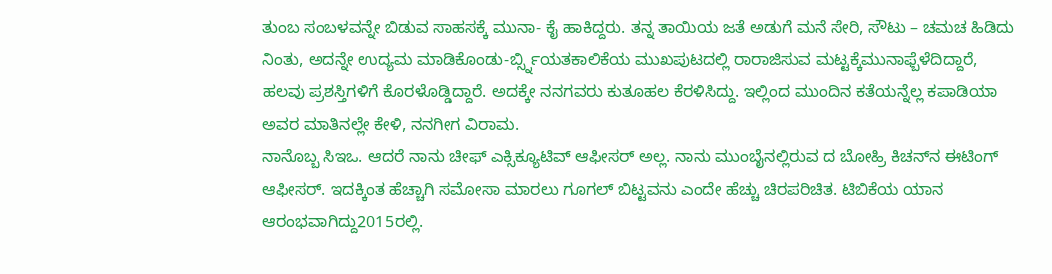ತುಂಬ ಸಂಬಳವನ್ನೇ ಬಿಡುವ ಸಾಹಸಕ್ಕೆ ಮುನಾ- ಕೈ ಹಾಕಿದ್ದರು. ತನ್ನ ತಾಯಿಯ ಜತೆ ಅಡುಗೆ ಮನೆ ಸೇರಿ, ಸೌಟು – ಚಮಚ ಹಿಡಿದು ನಿಂತು, ಅದನ್ನೇ ಉದ್ಯಮ ಮಾಡಿಕೊಂಡು-ರ್ಬ್ಸ್ನಿಯತಕಾಲಿಕೆಯ ಮುಖಪುಟದಲ್ಲಿ ರಾರಾಜಿಸುವ ಮಟ್ಟಕ್ಕೆಮುನಾಫ್ಬೆಳೆದಿದ್ದಾರೆ, ಹಲವು ಪ್ರಶಸ್ತಿಗಳಿಗೆ ಕೊರಳೊಡ್ಡಿದ್ದಾರೆ. ಅದಕ್ಕೇ ನನಗವರು ಕುತೂಹಲ ಕೆರಳಿಸಿದ್ದು. ಇಲ್ಲಿಂದ ಮುಂದಿನ ಕತೆಯನ್ನೆಲ್ಲ ಕಪಾಡಿಯಾ ಅವರ ಮಾತಿನಲ್ಲೇ ಕೇಳಿ, ನನಗೀಗ ವಿರಾಮ.
ನಾನೊಬ್ಬ ಸಿಇಒ. ಆದರೆ ನಾನು ಚೀಫ್ ಎಕ್ಸಿಕ್ಯೂಟಿವ್ ಆಫೀಸರ್ ಅಲ್ಲ. ನಾನು ಮುಂಬೈನಲ್ಲಿರುವ ದ ಬೋಹ್ರಿ ಕಿಚನ್‌ನ ಈಟಿಂಗ್ ಆಫೀಸರ್. ಇದಕ್ಕಿಂತ ಹೆಚ್ಚಾಗಿ ಸಮೋಸಾ ಮಾರಲು ಗೂಗಲ್ ಬಿಟ್ಟವನು ಎಂದೇ ಹೆಚ್ಚು ಚಿರಪರಿಚಿತ. ಟಿಬಿಕೆಯ ಯಾನ ಆರಂಭವಾಗಿದ್ದು2015ರಲ್ಲಿ.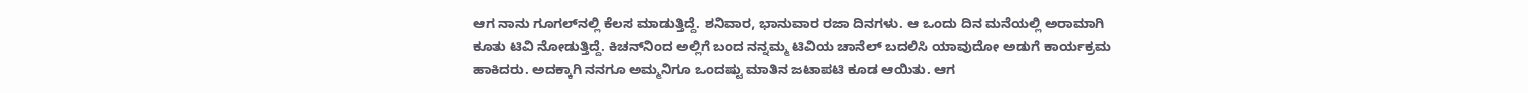ಆಗ ನಾನು ಗೂಗಲ್‌ನಲ್ಲಿ ಕೆಲಸ ಮಾಡುತ್ತಿದ್ದೆ. ಶನಿವಾರ, ಭಾನುವಾರ ರಜಾ ದಿನಗಳು. ಆ ಒಂದು ದಿನ ಮನೆಯಲ್ಲಿ ಅರಾಮಾಗಿ ಕೂತು ಟಿವಿ ನೋಡುತ್ತಿದ್ದೆ. ಕಿಚನ್‌ನಿಂದ ಅಲ್ಲಿಗೆ ಬಂದ ನನ್ನಮ್ಮ ಟಿವಿಯ ಚಾನೆಲ್ ಬದಲಿಸಿ ಯಾವುದೋ ಅಡುಗೆ ಕಾರ್ಯಕ್ರಮ ಹಾಕಿದರು. ಅದಕ್ಕಾಗಿ ನನಗೂ ಅಮ್ಮನಿಗೂ ಒಂದಷ್ಟು ಮಾತಿನ ಜಟಾಪಟಿ ಕೂಡ ಆಯಿತು. ಆಗ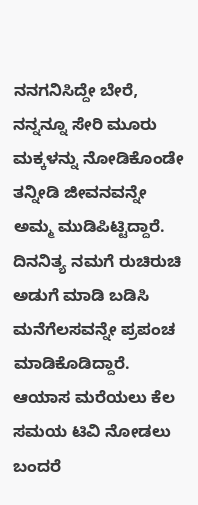ನನಗನಿಸಿದ್ದೇ ಬೇರೆ, ನನ್ನನ್ನೂ ಸೇರಿ ಮೂರು ಮಕ್ಕಳನ್ನು ನೋಡಿಕೊಂಡೇ ತನ್ನೀಡಿ ಜೀವನವನ್ನೇ ಅಮ್ಮ ಮುಡಿಪಿಟ್ಟಿದ್ದಾರೆ. ದಿನನಿತ್ಯ ನಮಗೆ ರುಚಿರುಚಿ ಅಡುಗೆ ಮಾಡಿ ಬಡಿಸಿ ಮನೆಗೆಲಸವನ್ನೇ ಪ್ರಪಂಚ ಮಾಡಿಕೊಡಿದ್ದಾರೆ. ಆಯಾಸ ಮರೆಯಲು ಕೆಲ ಸಮಯ ಟಿವಿ ನೋಡಲು ಬಂದರೆ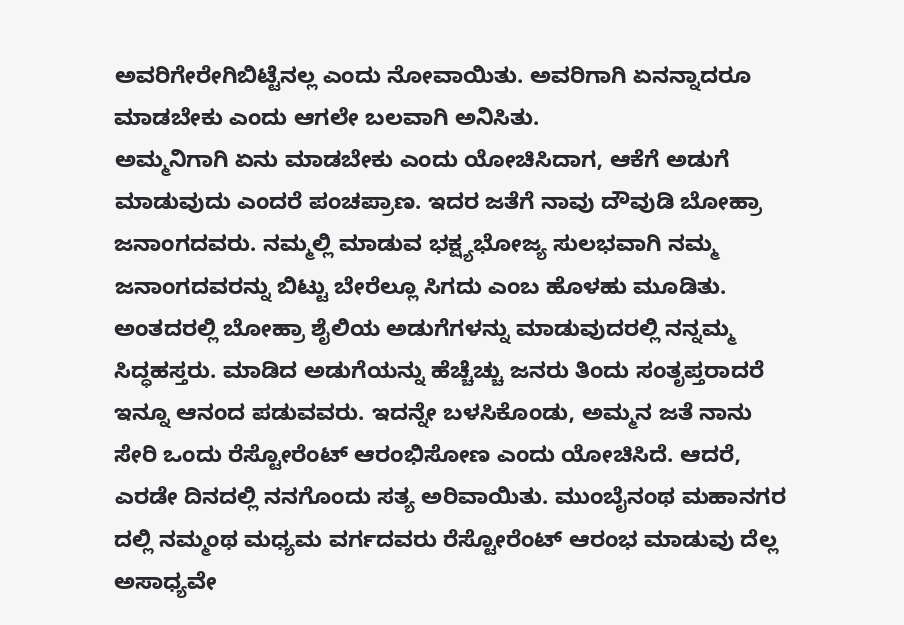ಅವರಿಗೇರೇಗಿಬಿಟ್ಟೆನಲ್ಲ ಎಂದು ನೋವಾಯಿತು. ಅವರಿಗಾಗಿ ಏನನ್ನಾದರೂ ಮಾಡಬೇಕು ಎಂದು ಆಗಲೇ ಬಲವಾಗಿ ಅನಿಸಿತು.
ಅಮ್ಮನಿಗಾಗಿ ಏನು ಮಾಡಬೇಕು ಎಂದು ಯೋಚಿಸಿದಾಗ, ಆಕೆಗೆ ಅಡುಗೆ ಮಾಡುವುದು ಎಂದರೆ ಪಂಚಪ್ರಾಣ. ಇದರ ಜತೆಗೆ ನಾವು ದೌವುಡಿ ಬೋಹ್ರಾ ಜನಾಂಗದವರು. ನಮ್ಮಲ್ಲಿ ಮಾಡುವ ಭಕ್ಷ್ಯಭೋಜ್ಯ ಸುಲಭವಾಗಿ ನಮ್ಮ ಜನಾಂಗದವರನ್ನು ಬಿಟ್ಟು ಬೇರೆಲ್ಲೂ ಸಿಗದು ಎಂಬ ಹೊಳಹು ಮೂಡಿತು. ಅಂತದರಲ್ಲಿ ಬೋಹ್ರಾ ಶೈಲಿಯ ಅಡುಗೆಗಳನ್ನು ಮಾಡುವುದರಲ್ಲಿ ನನ್ನಮ್ಮ ಸಿದ್ಧಹಸ್ತರು. ಮಾಡಿದ ಅಡುಗೆಯನ್ನು ಹೆಚ್ಚೆಚ್ಚು ಜನರು ತಿಂದು ಸಂತೃಪ್ತರಾದರೆ ಇನ್ನೂ ಆನಂದ ಪಡುವವರು. ಇದನ್ನೇ ಬಳಸಿಕೊಂಡು, ಅಮ್ಮನ ಜತೆ ನಾನು ಸೇರಿ ಒಂದು ರೆಸ್ಟೋರೆಂಟ್ ಆರಂಭಿಸೋಣ ಎಂದು ಯೋಚಿಸಿದೆ. ಆದರೆ, ಎರಡೇ ದಿನದಲ್ಲಿ ನನಗೊಂದು ಸತ್ಯ ಅರಿವಾಯಿತು. ಮುಂಬೈನಂಥ ಮಹಾನಗರ ದಲ್ಲಿ ನಮ್ಮಂಥ ಮಧ್ಯಮ ವರ್ಗದವರು ರೆಸ್ಟೋರೆಂಟ್ ಆರಂಭ ಮಾಡುವು ದೆಲ್ಲ ಅಸಾಧ್ಯವೇ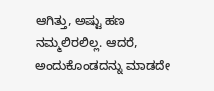ಆಗಿತ್ತು, ಅಷ್ಟು ಹಣ ನಮ್ಮಲಿರಲಿಲ್ಲ. ಆದರೆ, ಅಂದುಕೊಂಡದನ್ನು ಮಾಡದೇ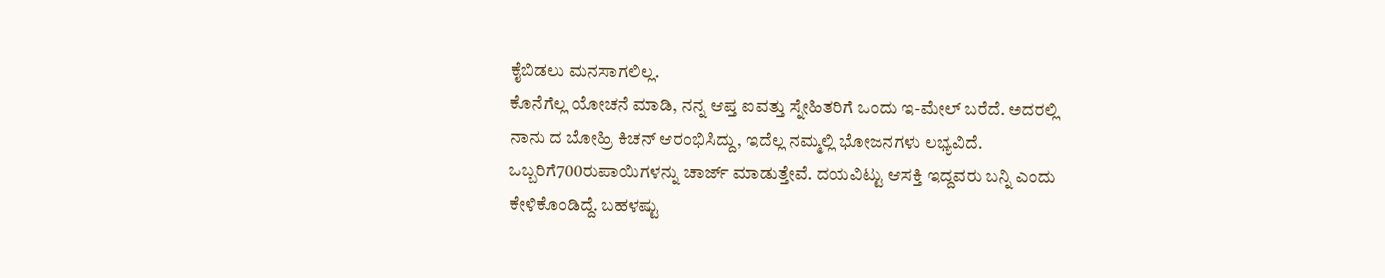ಕೈಬಿಡಲು ಮನಸಾಗಲಿಲ್ಲ.
ಕೊನೆಗೆಲ್ಲ ಯೋಚನೆ ಮಾಡಿ, ನನ್ನ ಆಪ್ತ ಐವತ್ತು ಸ್ನೇಹಿತರಿಗೆ ಒಂದು ಇ-ಮೇಲ್ ಬರೆದೆ. ಅದರಲ್ಲಿ ನಾನು ದ ಬೋಹ್ರಿ ಕಿಚನ್ ಆರಂಭಿಸಿದ್ದು, ಇದೆಲ್ಲ ನಮ್ಮಲ್ಲಿ ಭೋಜನಗಳು ಲಭ್ಯವಿದೆ. ಒಬ್ಬರಿಗೆ700ರುಪಾಯಿಗಳನ್ನು ಚಾರ್ಜ್ ಮಾಡುತ್ತೇವೆ. ದಯವಿಟ್ಟು ಆಸಕ್ತಿ ಇದ್ದವರು ಬನ್ನಿ ಎಂದು ಕೇಳಿಕೊಂಡಿದ್ದೆ. ಬಹಳಷ್ಟು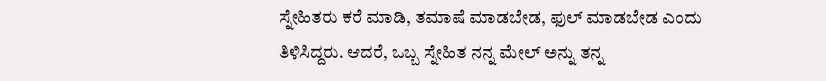ಸ್ನೇಹಿತರು ಕರೆ ಮಾಡಿ, ತಮಾಷೆ ಮಾಡಬೇಡ, ಫುಲ್ ಮಾಡಬೇಡ ಎಂದು ತಿಳಿಸಿದ್ದರು. ಆದರೆ, ಒಬ್ಬ ಸ್ನೇಹಿತ ನನ್ನ ಮೇಲ್ ಅನ್ನು ತನ್ನ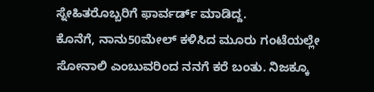ಸ್ನೇಹಿತರೊಬ್ಬರಿಗೆ ಫಾರ್ವರ್ಡ್ ಮಾಡಿದ್ದ.
ಕೊನೆಗೆ, ನಾನು50ಮೇಲ್ ಕಳಿಸಿದ ಮೂರು ಗಂಟೆಯಲ್ಲೇ ಸೋನಾಲಿ ಎಂಬುವರಿಂದ ನನಗೆ ಕರೆ ಬಂತು. ನಿಜಕ್ಕೂ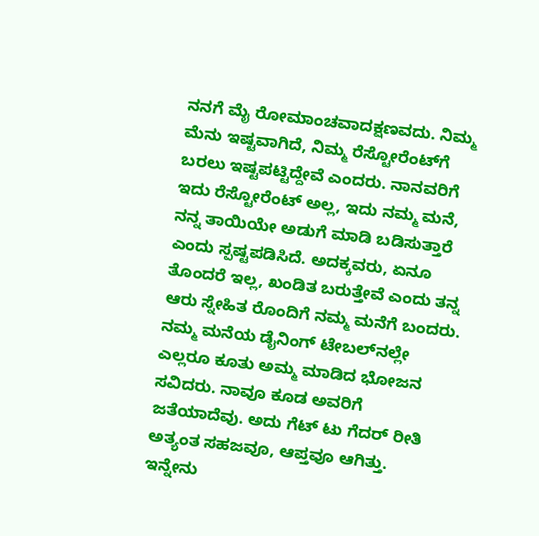ನನಗೆ ಮೈ ರೋಮಾಂಚವಾದಕ್ಷಣವದು. ನಿಮ್ಮ ಮೆನು ಇಷ್ಟವಾಗಿದೆ, ನಿಮ್ಮ ರೆಸ್ಟೋರೆಂಟ್‌ಗೆ ಬರಲು ಇಷ್ಟಪಟ್ಟಿದ್ದೇವೆ ಎಂದರು. ನಾನವರಿಗೆ ಇದು ರೆಸ್ಟೋರೆಂಟ್ ಅಲ್ಲ, ಇದು ನಮ್ಮ ಮನೆ, ನನ್ನ ತಾಯಿಯೇ ಅಡುಗೆ ಮಾಡಿ ಬಡಿಸುತ್ತಾರೆ ಎಂದು ಸ್ಪಷ್ಟಪಡಿಸಿದೆ. ಅದಕ್ಕವರು, ಏನೂ ತೊಂದರೆ ಇಲ್ಲ, ಖಂಡಿತ ಬರುತ್ತೇವೆ ಎಂದು ತನ್ನ ಆರು ಸ್ನೇಹಿತ ರೊಂದಿಗೆ ನಮ್ಮ ಮನೆಗೆ ಬಂದರು. ನಮ್ಮ ಮನೆಯ ಡೈನಿಂಗ್ ಟೇಬಲ್‌ನಲ್ಲೇ ಎಲ್ಲರೂ ಕೂತು ಅಮ್ಮ ಮಾಡಿದ ಭೋಜನ ಸವಿದರು. ನಾವೂ ಕೂಡ ಅವರಿಗೆ ಜತೆಯಾದೆವು. ಅದು ಗೆಟ್ ಟು ಗೆದರ್ ರೀತಿ ಅತ್ಯಂತ ಸಹಜವೂ, ಆಪ್ತವೂ ಆಗಿತ್ತು.
ಇನ್ನೇನು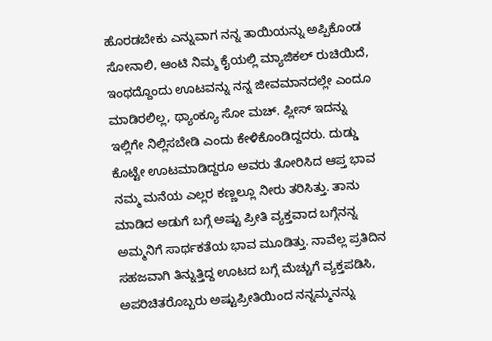ಹೊರಡಬೇಕು ಎನ್ನುವಾಗ ನನ್ನ ತಾಯಿಯನ್ನು ಅಪ್ಪಿಕೊಂಡ ಸೋನಾಲಿ, ಆಂಟಿ ನಿಮ್ಮ ಕೈಯಲ್ಲಿ ಮ್ಯಾಜಿಕಲ್ ರುಚಿಯಿದೆ, ಇಂಥದ್ದೊಂದು ಊಟವನ್ನು ನನ್ನ ಜೀವಮಾನದಲ್ಲೇ ಎಂದೂ ಮಾಡಿರಲಿಲ್ಲ, ಥ್ಯಾಂಕ್ಯೂ ಸೋ ಮಚ್. ಪ್ಲೀಸ್ ಇದನ್ನು ಇಲ್ಲಿಗೇ ನಿಲ್ಲಿಸಬೇಡಿ ಎಂದು ಕೇಳಿಕೊಂಡಿದ್ದದರು. ದುಡ್ಡು ಕೊಟ್ಟೇ ಊಟಮಾಡಿದ್ದರೂ ಅವರು ತೋರಿಸಿದ ಆಪ್ತ ಭಾವ ನಮ್ಮ ಮನೆಯ ಎಲ್ಲರ ಕಣ್ಣಲ್ಲೂ ನೀರು ತರಿಸಿತ್ತು. ತಾನು ಮಾಡಿದ ಅಡುಗೆ ಬಗ್ಗೆ ಅಷ್ಟು ಪ್ರೀತಿ ವ್ಯಕ್ತವಾದ ಬಗ್ಗೆನನ್ನ ಅಮ್ಮನಿಗೆ ಸಾರ್ಥಕತೆಯ ಭಾವ ಮೂಡಿತ್ತು. ನಾವೆಲ್ಲ ಪ್ರತಿದಿನ ಸಹಜವಾಗಿ ತಿನ್ನುತ್ತಿದ್ದ ಊಟದ ಬಗ್ಗೆ ಮೆಚ್ಚುಗೆ ವ್ಯಕ್ತಪಡಿಸಿ, ಅಪರಿಚಿತರೊಬ್ಬರು ಅಷ್ಟುಪ್ರೀತಿಯಿಂದ ನನ್ನಮ್ಮನನ್ನು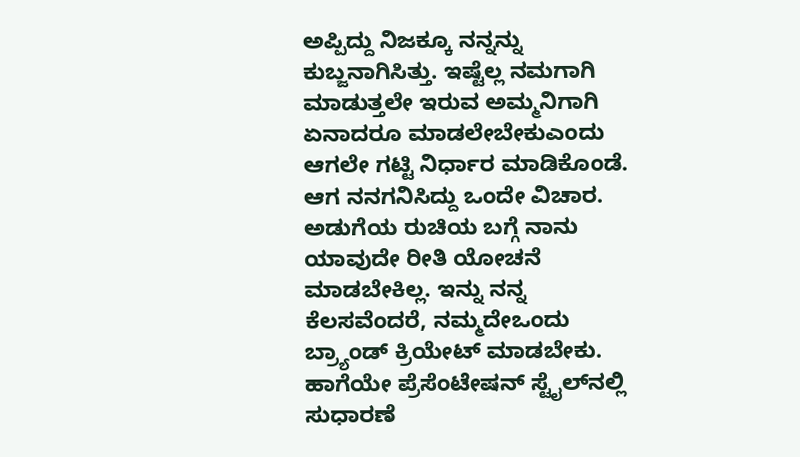ಅಪ್ಪಿದ್ದು ನಿಜಕ್ಕೂ ನನ್ನನ್ನು ಕುಬ್ಜನಾಗಿಸಿತ್ತು. ಇಷ್ಟೆಲ್ಲ ನಮಗಾಗಿ ಮಾಡುತ್ತಲೇ ಇರುವ ಅಮ್ಮನಿಗಾಗಿ ಏನಾದರೂ ಮಾಡಲೇಬೇಕುಎಂದು ಆಗಲೇ ಗಟ್ಟಿ ನಿರ್ಧಾರ ಮಾಡಿಕೊಂಡೆ.
ಆಗ ನನಗನಿಸಿದ್ದು ಒಂದೇ ವಿಚಾರ. ಅಡುಗೆಯ ರುಚಿಯ ಬಗ್ಗೆ ನಾನು ಯಾವುದೇ ರೀತಿ ಯೋಚನೆ ಮಾಡಬೇಕಿಲ್ಲ. ಇನ್ನು ನನ್ನ ಕೆಲಸವೆಂದರೆ, ನಮ್ಮದೇಒಂದು ಬ್ರ್ಯಾಂಡ್ ಕ್ರಿಯೇಟ್ ಮಾಡಬೇಕು. ಹಾಗೆಯೇ ಪ್ರೆಸೆಂಟೇಷನ್ ಸ್ಟೈಲ್‌ನಲ್ಲಿ ಸುಧಾರಣೆ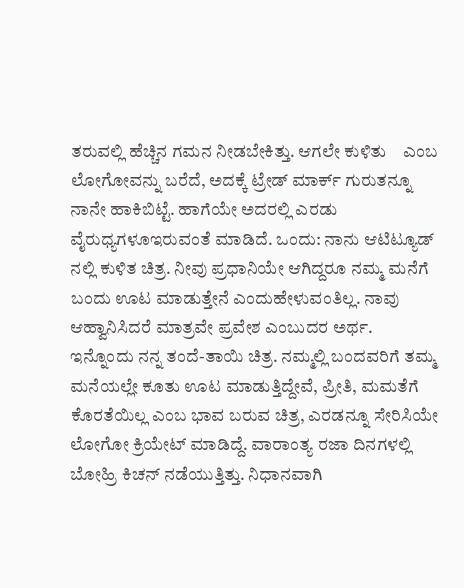ತರುವಲ್ಲಿ ಹೆಚ್ಚಿನ ಗಮನ ನೀಡಬೇಕಿತ್ತು. ಆಗಲೇ ಕುಳಿತು    ಎಂಬ ಲೋಗೋವನ್ನು ಬರೆದೆ, ಅದಕ್ಕೆ ಟ್ರೇಡ್ ಮಾರ್ಕ್ ಗುರುತನ್ನೂ ನಾನೇ ಹಾಕಿಬಿಟ್ಟೆ. ಹಾಗೆಯೇ ಅದರಲ್ಲಿ ಎರಡು ವೈರುಧ್ಯಗಳೂಇರುವಂತೆ ಮಾಡಿದೆ. ಒಂದು: ನಾನು ಆಟಿಟ್ಯೂಡ್ ನಲ್ಲಿ ಕುಳಿತ ಚಿತ್ರ. ನೀವು ಪ್ರಧಾನಿಯೇ ಆಗಿದ್ದರೂ ನಮ್ಮ ಮನೆಗೆ ಬಂದು ಊಟ ಮಾಡುತ್ತೇನೆ ಎಂದುಹೇಳುವಂತಿಲ್ಲ. ನಾವು ಆಹ್ವಾನಿಸಿದರೆ ಮಾತ್ರವೇ ಪ್ರವೇಶ ಎಂಬುದರ ಅರ್ಥ.
ಇನ್ನೊಂದು ನನ್ನ ತಂದೆ-ತಾಯಿ ಚಿತ್ರ. ನಮ್ಮಲ್ಲಿ ಬಂದವರಿಗೆ ತಮ್ಮ ಮನೆಯಲ್ಲೇ ಕೂತು ಊಟ ಮಾಡುತ್ತಿದ್ದೇವೆ, ಪ್ರೀತಿ, ಮಮತೆಗೆ ಕೊರತೆಯಿಲ್ಲ ಎಂಬ ಭಾವ ಬರುವ ಚಿತ್ರ, ಎರಡನ್ನೂ ಸೇರಿಸಿಯೇ ಲೋಗೋ ಕ್ರಿಯೇಟ್ ಮಾಡಿದ್ದೆ. ವಾರಾಂತ್ಯ ರಜಾ ದಿನಗಳಲ್ಲಿ ಬೋಹ್ರಿ ಕಿಚನ್ ನಡೆಯುತ್ತಿತ್ತು. ನಿಧಾನವಾಗಿ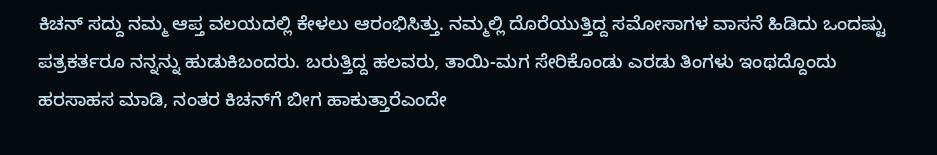ಕಿಚನ್ ಸದ್ದು ನಮ್ಮ ಆಪ್ತ ವಲಯದಲ್ಲಿ ಕೇಳಲು ಆರಂಭಿಸಿತ್ತು. ನಮ್ಮಲ್ಲಿ ದೊರೆಯುತ್ತಿದ್ದ ಸಮೋಸಾಗಳ ವಾಸನೆ ಹಿಡಿದು ಒಂದಷ್ಟು ಪತ್ರಕರ್ತರೂ ನನ್ನನ್ನು ಹುಡುಕಿಬಂದರು. ಬರುತ್ತಿದ್ದ ಹಲವರು, ತಾಯಿ-ಮಗ ಸೇರಿಕೊಂಡು ಎರಡು ತಿಂಗಳು ಇಂಥದ್ದೊಂದು ಹರಸಾಹಸ ಮಾಡಿ, ನಂತರ ಕಿಚನ್‌ಗೆ ಬೀಗ ಹಾಕುತ್ತಾರೆಎಂದೇ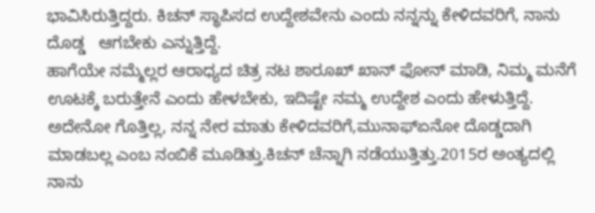ಭಾವಿಸಿರುತ್ತಿದ್ದರು. ಕಿಚನ್ ಸ್ಥಾಪಿಸದ ಉದ್ದೇಶವೇನು ಎಂದು ನನ್ನನ್ನು ಕೇಳಿದವರಿಗೆ, ನಾನು ದೊಡ್ಡ   ಆಗಬೇಕು ಎನ್ನುತ್ತಿದ್ದೆ.
ಹಾಗೆಯೇ ನಮ್ಮೆಲ್ಲರ ಆರಾಧ್ಯದ ಚಿತ್ರ ನಟ ಶಾರೂಖ್ ಖಾನ್ ಫೋನ್ ಮಾಡಿ, ನಿಮ್ಮ ಮನೆಗೆ ಊಟಕ್ಕೆ ಬರುತ್ತೇನೆ ಎಂದು ಹೇಳಬೇಕು, ಇದಿಷ್ಟೇ ನಮ್ಮ ಉದ್ದೇಶ ಎಂದು ಹೇಳುತ್ತಿದ್ದೆ. ಅದೇನೋ ಗೊತ್ತಿಲ್ಲ, ನನ್ನ ನೇರ ಮಾತು ಕೇಳಿದವರಿಗೆ,ಮುನಾಫ್ಏನೋ ದೊಡ್ಡದಾಗಿ ಮಾಡಬಲ್ಲ ಎಂಬ ನಂಬಿಕೆ ಮೂಡಿತ್ತು.ಕಿಚನ್ ಚೆನ್ನಾಗಿ ನಡೆಯುತ್ತಿತ್ತು.2015ರ ಅಂತ್ಯದಲ್ಲಿ  ನಾನು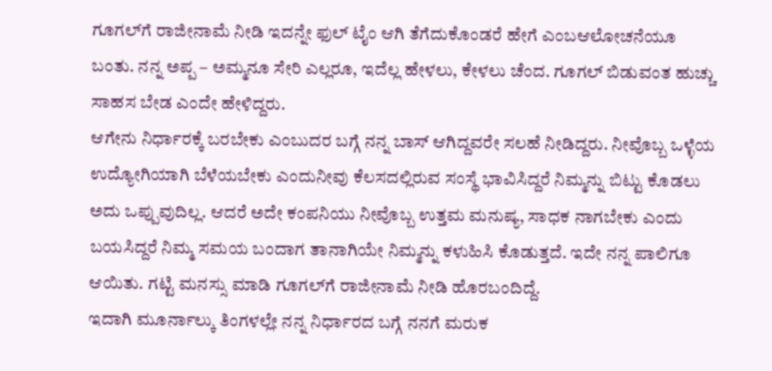ಗೂಗಲ್‌ಗೆ ರಾಜೀನಾಮೆ ನೀಡಿ ಇದನ್ನೇ ಫುಲ್ ಟೈಂ ಆಗಿ ತೆಗೆದುಕೊಂಡರೆ ಹೇಗೆ ಎಂಬಆಲೋಚನೆಯೂ ಬಂತು. ನನ್ನ ಅಪ್ಪ – ಅಮ್ಮನೂ ಸೇರಿ ಎಲ್ಲರೂ, ಇದೆಲ್ಲ ಹೇಳಲು, ಕೇಳಲು ಚೆಂದ. ಗೂಗಲ್ ಬಿಡುವಂತ ಹುಚ್ಚು ಸಾಹಸ ಬೇಡ ಎಂದೇ ಹೇಳಿದ್ದರು.
ಆಗೇನು ನಿರ್ಧಾರಕ್ಕೆ ಬರಬೇಕು ಎಂಬುದರ ಬಗ್ಗೆ ನನ್ನ ಬಾಸ್ ಆಗಿದ್ದವರೇ ಸಲಹೆ ನೀಡಿದ್ದರು. ನೀವೊಬ್ಬ ಒಳ್ಳೆಯ ಉದ್ಯೋಗಿಯಾಗಿ ಬೆಳೆಯಬೇಕು ಎಂದುನೀವು ಕೆಲಸದಲ್ಲಿರುವ ಸಂಸ್ಥೆ ಭಾವಿಸಿದ್ದರೆ ನಿಮ್ಮನ್ನು ಬಿಟ್ಟು ಕೊಡಲು ಅದು ಒಪ್ಪುವುದಿಲ್ಲ. ಆದರೆ ಅದೇ ಕಂಪನಿಯು ನೀವೊಬ್ಬ ಉತ್ತಮ ಮನುಷ್ಯ, ಸಾಧಕ ನಾಗಬೇಕು ಎಂದು ಬಯಸಿದ್ದರೆ ನಿಮ್ಮ ಸಮಯ ಬಂದಾಗ ತಾನಾಗಿಯೇ ನಿಮ್ಮನ್ನು ಕಳುಹಿಸಿ ಕೊಡುತ್ತದೆ. ಇದೇ ನನ್ನ ಪಾಲಿಗೂ ಆಯಿತು. ಗಟ್ಟಿ ಮನಸ್ಸು ಮಾಡಿ ಗೂಗಲ್‌ಗೆ ರಾಜೀನಾಮೆ ನೀಡಿ ಹೊರಬಂದಿದ್ದೆ.
ಇದಾಗಿ ಮೂರ್ನಾಲ್ಕು ತಿಂಗಳಲ್ಲೇ ನನ್ನ ನಿರ್ಧಾರದ ಬಗ್ಗೆ ನನಗೆ ಮರುಕ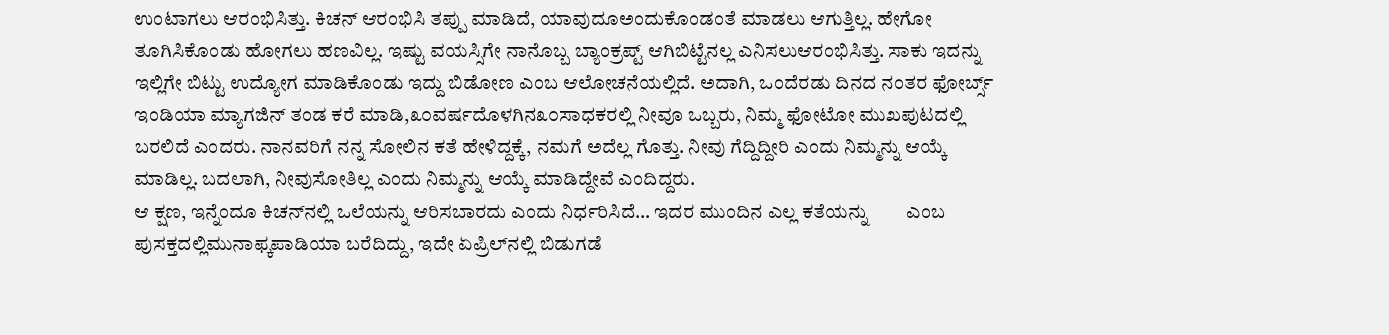ಉಂಟಾಗಲು ಆರಂಭಿಸಿತ್ತು. ಕಿಚನ್ ಆರಂಭಿಸಿ ತಪ್ಪು ಮಾಡಿದೆ, ಯಾವುದೂಅಂದುಕೊಂಡಂತೆ ಮಾಡಲು ಆಗುತ್ತಿಲ್ಲ. ಹೇಗೋ ತೂಗಿಸಿಕೊಂಡು ಹೋಗಲು ಹಣವಿಲ್ಲ. ಇಷ್ಟು ವಯಸ್ಸಿಗೇ ನಾನೊಬ್ಬ ಬ್ಯಾಂಕ್ರಪ್ಟ್ ಆಗಿಬಿಟ್ಟೆನಲ್ಲ ಎನಿಸಲುಆರಂಭಿಸಿತ್ತು. ಸಾಕು ಇದನ್ನು ಇಲ್ಲಿಗೇ ಬಿಟ್ಟು ಉದ್ಯೋಗ ಮಾಡಿಕೊಂಡು ಇದ್ದು ಬಿಡೋಣ ಎಂಬ ಆಲೋಚನೆಯಲ್ಲಿದೆ. ಅದಾಗಿ, ಒಂದೆರಡು ದಿನದ ನಂತರ ಫೋರ್ಬ್ಸ್ ಇಂಡಿಯಾ ಮ್ಯಾಗಜಿನ್ ತಂಡ ಕರೆ ಮಾಡಿ,೩೦ವರ್ಷದೊಳಗಿನ೩೦ಸಾಧಕರಲ್ಲಿ ನೀವೂ ಒಬ್ಬರು, ನಿಮ್ಮ ಫೋಟೋ ಮುಖಪುಟದಲ್ಲಿ ಬರಲಿದೆ ಎಂದರು. ನಾನವರಿಗೆ ನನ್ನ ಸೋಲಿನ ಕತೆ ಹೇಳಿದ್ದಕ್ಕೆ, ನಮಗೆ ಅದೆಲ್ಲ ಗೊತ್ತು. ನೀವು ಗೆದ್ದಿದ್ದೀರಿ ಎಂದು ನಿಮ್ಮನ್ನು ಆಯ್ಕೆ ಮಾಡಿಲ್ಲ. ಬದಲಾಗಿ, ನೀವುಸೋತಿಲ್ಲ ಎಂದು ನಿಮ್ಮನ್ನು ಆಯ್ಕೆ ಮಾಡಿದ್ದೇವೆ ಎಂದಿದ್ದರು.
ಆ ಕ್ಷಣ, ಇನ್ನೆಂದೂ ಕಿಚನ್‌ನಲ್ಲಿ ಒಲೆಯನ್ನು ಆರಿಸಬಾರದು ಎಂದು ನಿರ್ಧರಿಸಿದೆ… ಇದರ ಮುಂದಿನ ಎಲ್ಲ ಕತೆಯನ್ನು        ಎಂಬ ಪುಸಕ್ತದಲ್ಲಿಮುನಾಫ್ಕಪಾಡಿಯಾ ಬರೆದಿದ್ದು, ಇದೇ ಏಪ್ರಿಲ್‌ನಲ್ಲಿ ಬಿಡುಗಡೆ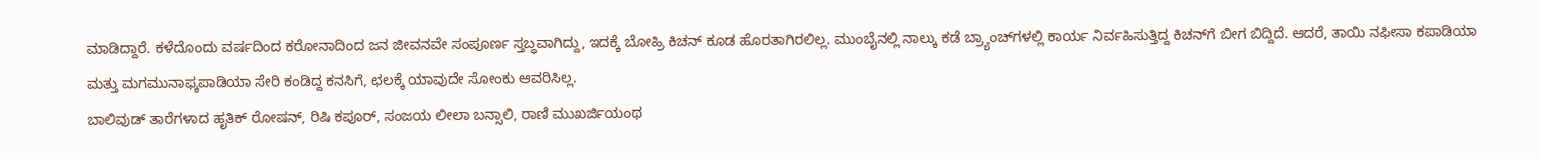ಮಾಡಿದ್ದಾರೆ. ಕಳೆದೊಂದು ವರ್ಷದಿಂದ ಕರೋನಾದಿಂದ ಜನ ಜೀವನವೇ ಸಂಪೂರ್ಣ ಸ್ತಬ್ಧವಾಗಿದ್ದು, ಇದಕ್ಕೆ ಬೋಹ್ರಿ ಕಿಚನ್ ಕೂಡ ಹೊರತಾಗಿರಲಿಲ್ಲ. ಮುಂಬೈನಲ್ಲಿ ನಾಲ್ಕು ಕಡೆ ಬ್ರ್ಯಾಂಚ್‌ಗಳಲ್ಲಿ ಕಾರ್ಯ ನಿರ್ವಹಿಸುತ್ತಿದ್ದ ಕಿಚನ್‌ಗೆ ಬೀಗ ಬಿದ್ದಿದೆ. ಆದರೆ, ತಾಯಿ ನಫೀಸಾ ಕಪಾಡಿಯಾ ಮತ್ತು ಮಗಮುನಾಫ್ಕಪಾಡಿಯಾ ಸೇರಿ ಕಂಡಿದ್ದ ಕನಸಿಗೆ, ಛಲಕ್ಕೆ ಯಾವುದೇ ಸೋಂಕು ಆವರಿಸಿಲ್ಲ.
ಬಾಲಿವುಡ್ ತಾರೆಗಳಾದ ಹೃತಿಕ್ ರೋಷನ್, ರಿಷಿ ಕಪೂರ್, ಸಂಜಯ ಲೀಲಾ ಬನ್ಸಾಲಿ, ರಾಣಿ ಮುಖರ್ಜಿಯಂಥ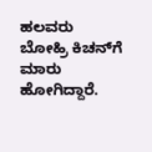ಹಲವರು ಬೋಹ್ರಿ ಕಿಚನ್‌ಗೆ ಮಾರು ಹೋಗಿದ್ದಾರೆ.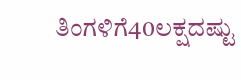ತಿಂಗಳಿಗೆ40ಲಕ್ಷದಷ್ಟು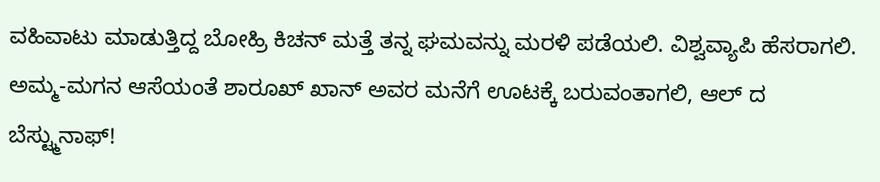ವಹಿವಾಟು ಮಾಡುತ್ತಿದ್ದ ಬೋಹ್ರಿ ಕಿಚನ್ ಮತ್ತೆ ತನ್ನ ಘಮವನ್ನು ಮರಳಿ ಪಡೆಯಲಿ. ವಿಶ್ವವ್ಯಾಪಿ ಹೆಸರಾಗಲಿ. ಅಮ್ಮ-ಮಗನ ಆಸೆಯಂತೆ ಶಾರೂಖ್ ಖಾನ್ ಅವರ ಮನೆಗೆ ಊಟಕ್ಕೆ ಬರುವಂತಾಗಲಿ, ಆಲ್ ದ ಬೆಸ್ಟ್ಮುನಾಫ್!